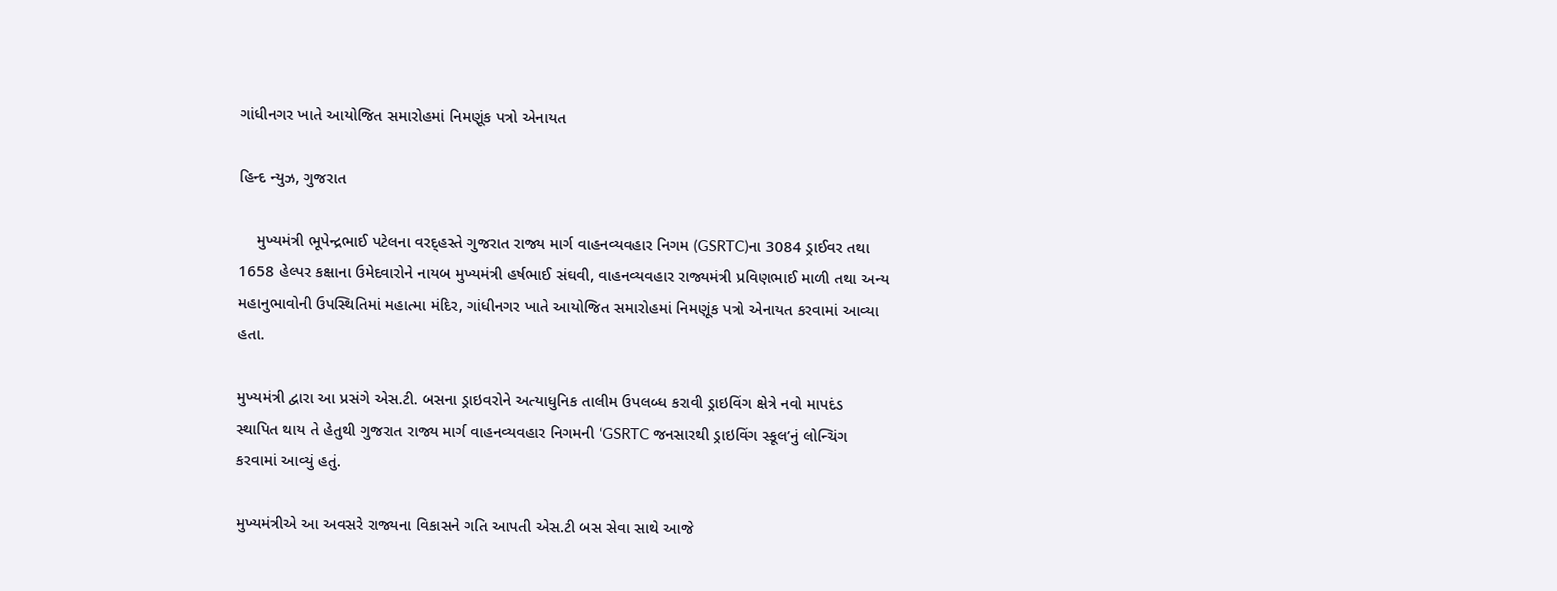ગાંધીનગર ખાતે આયોજિત સમારોહમાં નિમણૂંક પત્રો એનાયત

હિન્દ ન્યુઝ, ગુજરાત

    મુખ્યમંત્રી ભૂપેન્દ્રભાઈ પટેલના વરદ્હસ્તે ગુજરાત રાજ્ય માર્ગ વાહનવ્યવહાર નિગમ (GSRTC)ના 3084 ડ્રાઈવર તથા 1658 હેલ્પર કક્ષાના ઉમેદવારોને નાયબ મુખ્યમંત્રી હર્ષભાઈ સંઘવી, વાહનવ્યવહાર રાજ્યમંત્રી પ્રવિણભાઈ માળી તથા અન્ય મહાનુભાવોની ઉપસ્થિતિમાં મહાત્મા મંદિર, ગાંધીનગર ખાતે આયોજિત સમારોહમાં નિમણૂંક પત્રો એનાયત કરવામાં આવ્યા હતા.

મુખ્યમંત્રી દ્વારા આ પ્રસંગે એસ.ટી. બસના ડ્રાઇવરોને અત્યાધુનિક તાલીમ ઉપલબ્ધ કરાવી ડ્રાઇવિંગ ક્ષેત્રે નવો માપદંડ સ્થાપિત થાય તે હેતુથી ગુજરાત રાજ્ય માર્ગ વાહનવ્યવહાર નિગમની ‘GSRTC જનસારથી ડ્રાઇવિંગ સ્કૂલ’નું લોન્ચિંગ કરવામાં આવ્યું હતું.

મુખ્યમંત્રીએ આ અવસરે રાજ્યના વિકાસને ગતિ આપતી એસ.ટી બસ સેવા સાથે આજે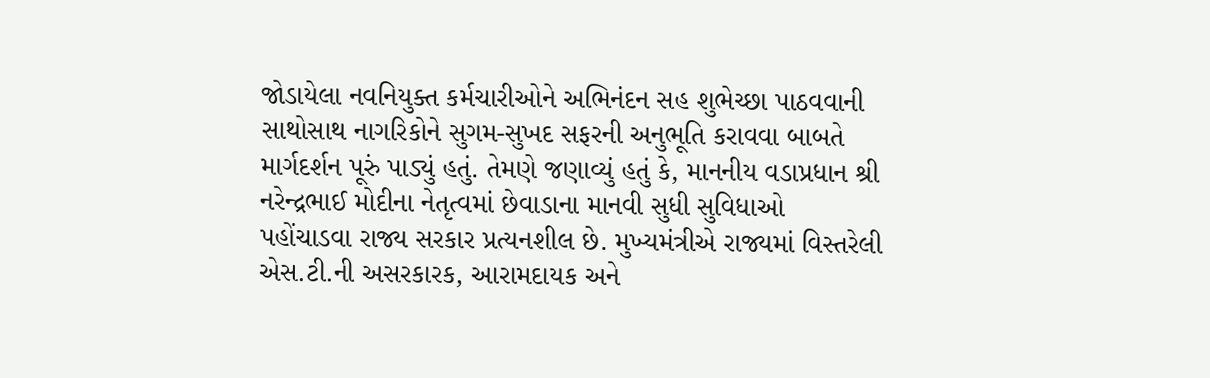જોડાયેલા નવનિયુક્ત કર્મચારીઓને અભિનંદન સહ શુભેચ્છા પાઠવવાની સાથોસાથ નાગરિકોને સુગમ-સુખદ સફરની અનુભૂતિ કરાવવા બાબતે માર્ગદર્શન પૂરું પાડ્યું હતું. તેમણે જણાવ્યું હતું કે, માનનીય વડાપ્રધાન શ્રી નરેન્દ્રભાઈ મોદીના નેતૃત્વમાં છેવાડાના માનવી સુધી સુવિધાઓ પહોંચાડવા રાજ્ય સરકાર પ્રત્યનશીલ છે. મુખ્યમંત્રીએ રાજ્યમાં વિસ્તરેલી એસ.ટી.ની અસરકારક, આરામદાયક અને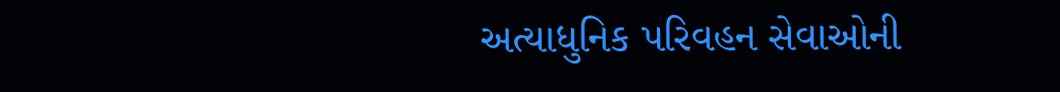અત્યાધુનિક પરિવહન સેવાઓની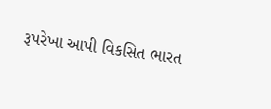રૂપરેખા આપી વિકસિત ભારત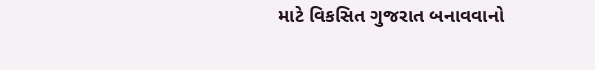માટે વિકસિત ગુજરાત બનાવવાનો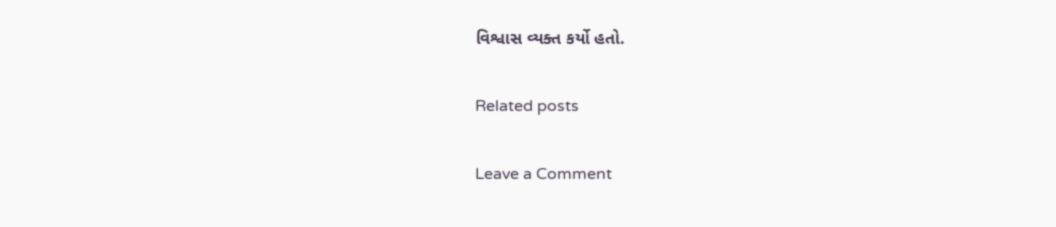વિશ્વાસ વ્યક્ત કર્યો હતો.

Related posts

Leave a Comment